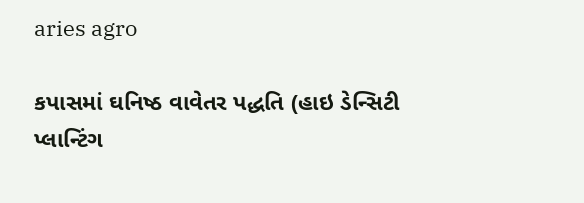aries agro

કપાસમાં ઘનિષ્ઠ વાવેતર પદ્ધતિ (હાઇ ડેન્સિટી પ્લાન્ટિંગ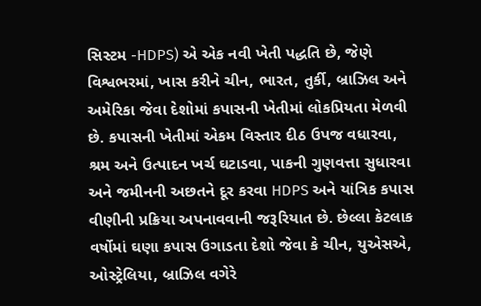સિસ્ટમ -HDPS) એ એક નવી ખેતી પદ્ધતિ છે, જેણે વિશ્વભરમાં, ખાસ કરીને ચીન, ભારત, તુર્કી, બ્રાઝિલ અને અમેરિકા જેવા દેશોમાં કપાસની ખેતીમાં લોકપ્રિયતા મેળવી છે. કપાસની ખેતીમાં એકમ વિસ્તાર દીઠ ઉપજ વધારવા, શ્રમ અને ઉત્પાદન ખર્ચ ઘટાડવા, પાકની ગુણવત્તા સુધારવા અને જમીનની અછતને દૂર કરવા HDPS અને યાંત્રિક કપાસ વીણીની પ્રક્રિયા અપનાવવાની જરૂરિયાત છે. છેલ્લા કેટલાક વર્ષોમાં ઘણા કપાસ ઉગાડતા દેશો જેવા કે ચીન, યુએસએ, ઓસ્ટ્રેલિયા, બ્રાઝિલ વગેરે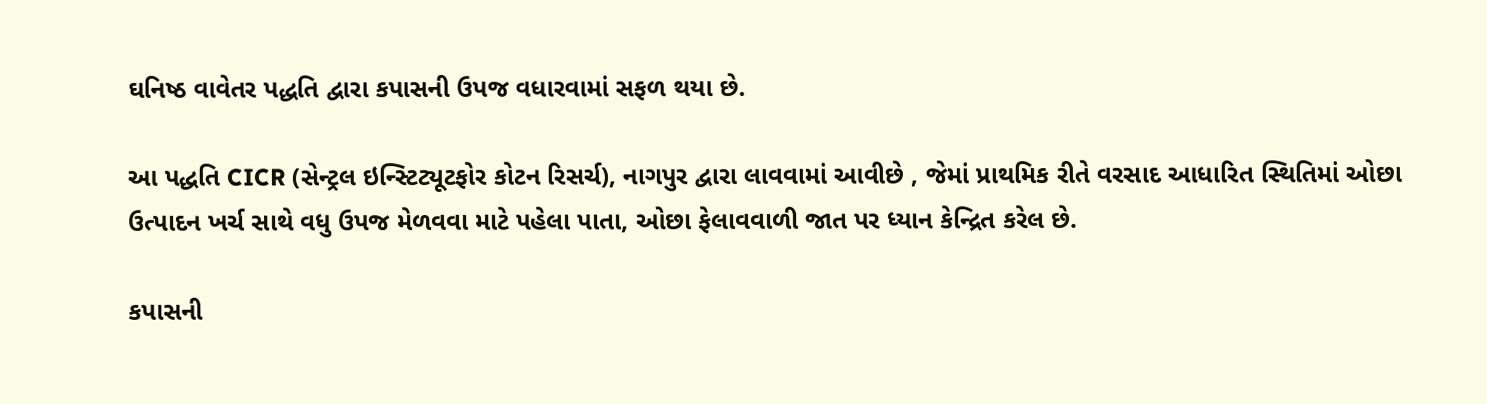ઘનિષ્ઠ વાવેતર પદ્ધતિ દ્વારા કપાસની ઉપજ વધારવામાં સફળ થયા છે.

આ પદ્ધતિ CICR (સેન્ટ્રલ ઇન્સ્ટિટ્યૂટફોર કોટન રિસર્ચ), નાગપુર દ્વારા લાવવામાં આવીછે , જેમાં પ્રાથમિક રીતે વરસાદ આધારિત સ્થિતિમાં ઓછા ઉત્પાદન ખર્ચ સાથે વધુ ઉપજ મેળવવા માટે પહેલા પાતા, ઓછા ફેલાવવાળી જાત પર ધ્યાન કેન્દ્રિત કરેલ છે.

કપાસની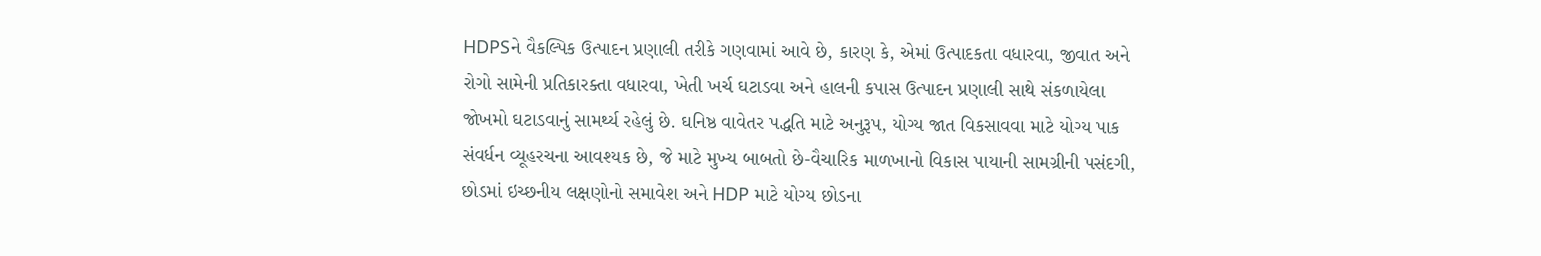HDPSને વૈકલ્પિક ઉત્પાદન પ્રણાલી તરીકે ગણવામાં આવે છે, કારણ કે, એમાં ઉત્પાદકતા વધારવા, જીવાત અને રોગો સામેની પ્રતિકારક્તા વધારવા, ખેતી ખર્ચ ઘટાડવા અને હાલની કપાસ ઉત્પાદન પ્રણાલી સાથે સંકળાયેલા જોખમો ઘટાડવાનું સામર્થ્ય રહેલું છે. ઘનિષ્ઠ વાવેતર પદ્ધતિ માટે અનુરૂપ, યોગ્ય જાત વિકસાવવા માટે યોગ્ય પાક સંવર્ધન વ્યૂહરચના આવશ્યક છે, જે માટે મુખ્ય બાબતો છે-વૈચારિક માળખાનો વિકાસ પાયાની સામગ્રીની પસંદગી, છોડમાં ઇચ્છનીય લક્ષણોનો સમાવેશ અને HDP માટે યોગ્ય છોડના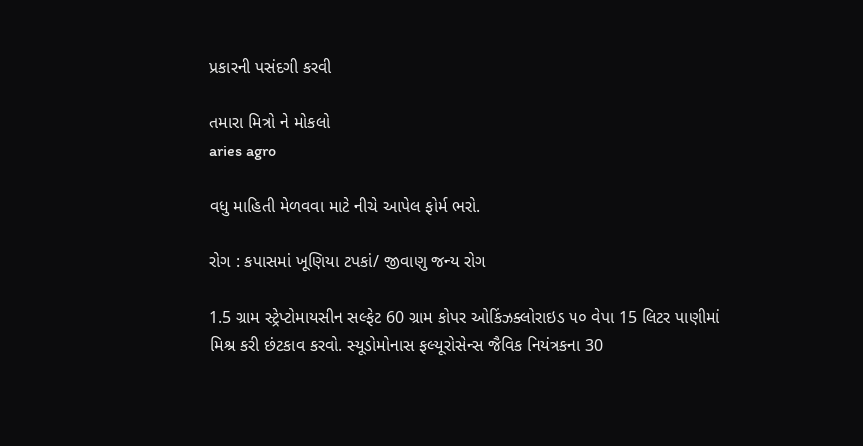પ્રકારની પસંદગી કરવી

તમારા મિત્રો ને મોકલો
aries agro

વધુ માહિતી મેળવવા માટે નીચે આપેલ ફોર્મ ભરો.

રોગ : કપાસમાં ખૂણિયા ટપકાં/ જીવાણુ જન્ય રોગ

1.5 ગ્રામ સ્ટ્રેપ્ટોમાયસીન સલ્ફેટ 60 ગ્રામ કોપર ઓકિંઝક્લોરાઇડ ૫૦ વેપા 15 લિટર પાણીમાં મિશ્ર કરી છંટકાવ કરવો. સ્યૂડોમોનાસ ફલ્યૂરોસેન્સ જૈવિક નિયંત્રકના 30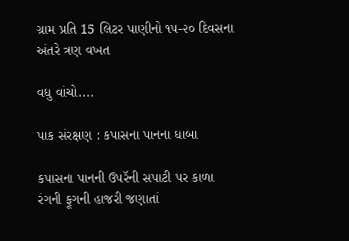ગ્રામ પ્રતિ 15 લિટર પાણીનો ૧૫-૨૦ દિવસના અંતરે ત્રણ વખત

વધુ વાંચો....

પાક સંરક્ષણ : કપાસના પાનના ધાબા

કપાસના પાનની ઉપરૅની સપાટી પર કાળા રંગની ફૂગની હાજરી જણાતાં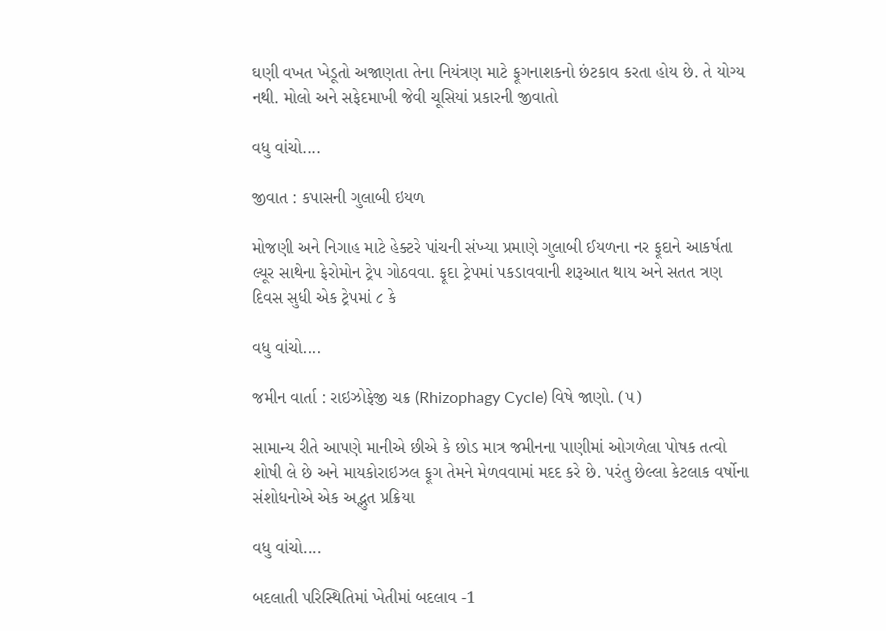ઘણી વખત ખેડૂતો અજાણતા તેના નિયંત્રણ માટે ફૂગનાશકનો છંટકાવ કરતા હોય છે. તે યોગ્ય નથી. મોલો અને સફેદમાખી જેવી ચૂસિયાં પ્રકારની જીવાતો

વધુ વાંચો....

જીવાત : કપાસની ગુલાબી ઇયળ

મોજણી અને નિગાહ માટે હેક્ટરે પાંચની સંખ્યા પ્રમાણે ગુલાબી ઈયળના નર ફૂદાને આકર્ષતા લ્યૂર સાથેના ફેરોમોન ટ્રેપ ગોઠવવા. ફૂદા ટ્રેપમાં પકડાવવાની શરૂઆત થાય અને સતત ત્રણ દિવસ સુધી એક ટ્રેપમાં ૮ કે

વધુ વાંચો....

જમીન વાર્તા : રાઇઝોફેજી ચક્ર (Rhizophagy Cycle) વિષે જાણો. (૫)

સામાન્ય રીતે આપણે માનીએ છીએ કે છોડ માત્ર જમીનના પાણીમાં ઓગળેલા પોષક તત્વો શોષી લે છે અને માયકોરાઇઝલ ફૂગ તેમને મેળવવામાં મદદ કરે છે. પરંતુ છેલ્લા કેટલાક વર્ષોના સંશોધનોએ એક અદ્ભુત પ્રક્રિયા

વધુ વાંચો....

બદલાતી પરિસ્થિતિમાં ખેતીમાં બદલાવ -1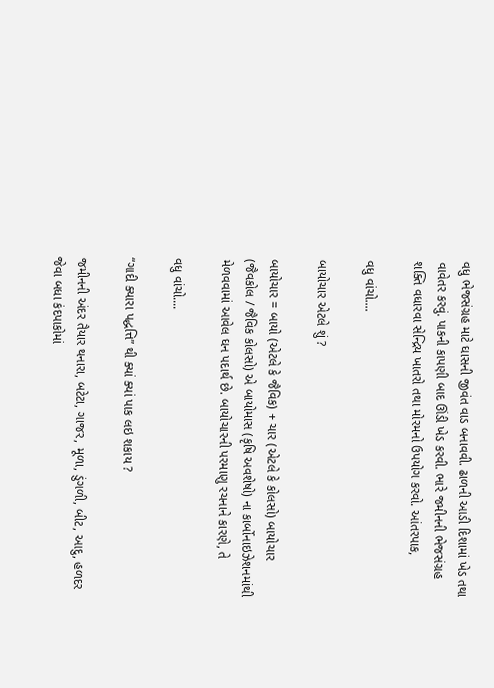વધુ ભેજસંગ્રહ માટે ઘાસની જીવંત વાડ બનાવવી. ઢાળની આડી દિશામાં ખેડ તથા વાવેતર કરવું. પાકની કાપણી બાદ ઊંડી ખેડ કરવી. ભારે જમીનની ભેજસંગ્રહ શક્તિ વધારવા સેન્દ્રિય ખાતરો તથા મોરમનો ઉપયોગ કરવો. આંતરપાક,

વધુ વાંચો....

બાયોચાર એટલે શું ?

બાયોચાર = બાયો (એટલે કે જૈવિક) + ચાર (એટલે કે કોલસો) બાયોચાર (જૈવકોલ / જૈવિક કોલસો) એ બાયોમાસ (કૃષિ અવશેષો) ના કાર્બોનાઇઝેશનમાંથી મેળવવામાં આવેલ ઘન પદાર્થ છે. બાયોચારની પરમાણુ રચનાને કારણે, તે

વધુ વાંચો....

“ગાદી ક્યારા પદ્ધત્તિ” થી ક્યાં ક્યાં પાક લઇ શકાય ?

જમીનની અંદર તૈયાર થનારા, બટેટા, ગાજર, મૂળા, ડુંગળી, બીટ, આદુ, હળદર જેવા બધા કંદપાકોમાં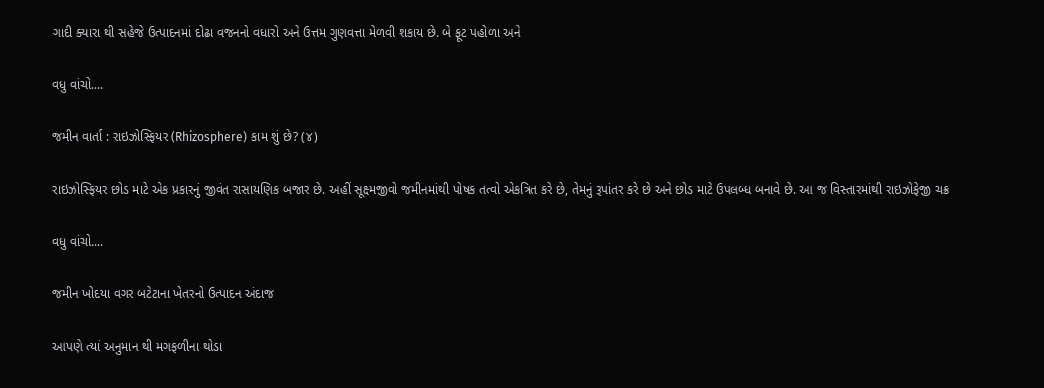ગાદી ક્યારા થી સહેજે ઉત્પાદનમાં દોઢા વજનનો વધારો અને ઉત્તમ ગુણવત્તા મેળવી શકાય છે. બે ફૂટ પહોળા અને

વધુ વાંચો....

જમીન વાર્તા : રાઇઝોસ્ફિયર (Rhizosphere) કામ શું છે? (૪)

રાઇઝોસ્ફિયર છોડ માટે એક પ્રકારનું જીવંત રાસાયણિક બજાર છે. અહીં સૂક્ષ્મજીવો જમીનમાંથી પોષક તત્વો એકત્રિત કરે છે, તેમનું રૂપાંતર કરે છે અને છોડ માટે ઉપલબ્ધ બનાવે છે. આ જ વિસ્તારમાંથી રાઇઝોફેજી ચક્ર

વધુ વાંચો....

જમીન ખોદયા વગર બટેટાના ખેતરનો ઉત્પાદન અંદાજ

આપણે ત્યાં અનુમાન થી મગફળીના થોડા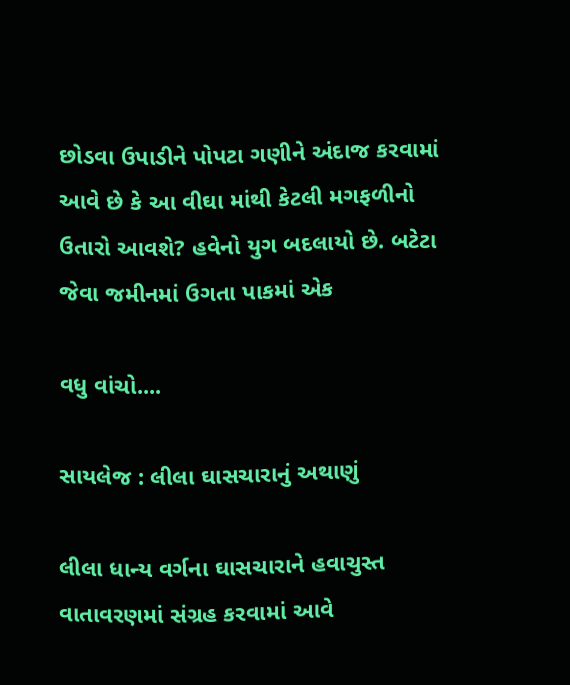છોડવા ઉપાડીને પોપટા ગણીને અંદાજ કરવામાં આવે છે કે આ વીઘા માંથી કેટલી મગફળીનો ઉતારો આવશે? હવેનો યુગ બદલાયો છે. બટેટા જેવા જમીનમાં ઉગતા પાકમાં એક

વધુ વાંચો....

સાયલેજ : લીલા ઘાસચારાનું અથાણું

લીલા ધાન્ય વર્ગના ઘાસચારાને હવાચુસ્ત વાતાવરણમાં સંગ્રહ કરવામાં આવે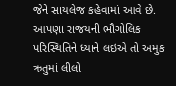જેને સાયલેજ કહેવામાં આવે છે. આપણા રાજયની ભૌગોલિક પરિસ્થિતિને ધ્યાને લઇએ તો અમુક ઋતુમાં લીલો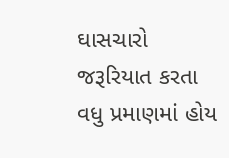ઘાસચારો જરૂરિયાત કરતા વધુ પ્રમાણમાં હોય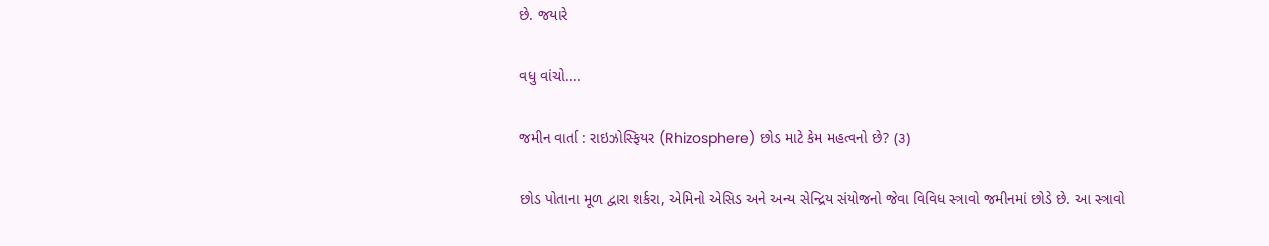છે. જયારે

વધુ વાંચો....

જમીન વાર્તા : રાઇઝોસ્ફિયર (Rhizosphere) છોડ માટે કેમ મહત્વનો છે? (૩)

છોડ પોતાના મૂળ દ્વારા શર્કરા, એમિનો એસિડ અને અન્ય સેન્દ્રિય સંયોજનો જેવા વિવિધ સ્ત્રાવો જમીનમાં છોડે છે. આ સ્ત્રાવો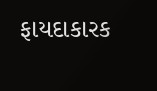ફાયદાકારક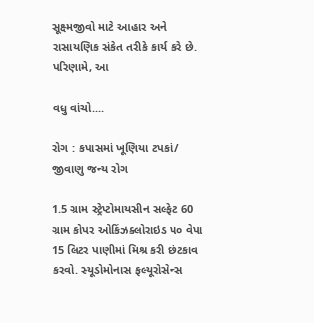સૂક્ષ્મજીવો માટે આહાર અને રાસાયણિક સંકેત તરીકે કાર્ય કરે છે. પરિણામે, આ

વધુ વાંચો....

રોગ : કપાસમાં ખૂણિયા ટપકાં/ જીવાણુ જન્ય રોગ

1.5 ગ્રામ સ્ટ્રેપ્ટોમાયસીન સલ્ફેટ 60 ગ્રામ કોપર ઓકિંઝક્લોરાઇડ ૫૦ વેપા 15 લિટર પાણીમાં મિશ્ર કરી છંટકાવ કરવો. સ્યૂડોમોનાસ ફલ્યૂરોસેન્સ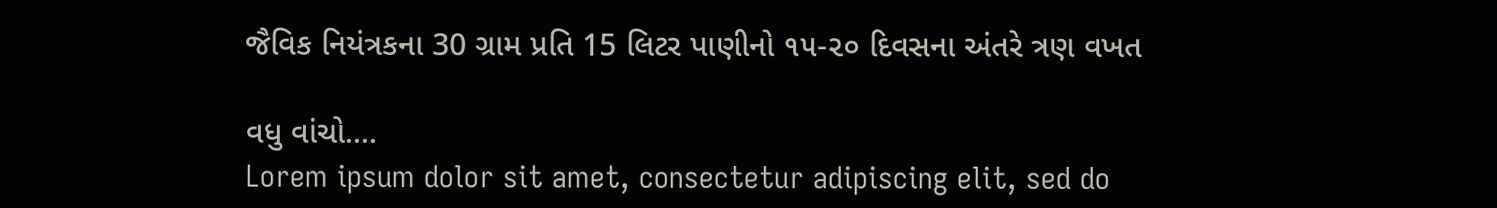જૈવિક નિયંત્રકના 30 ગ્રામ પ્રતિ 15 લિટર પાણીનો ૧૫-૨૦ દિવસના અંતરે ત્રણ વખત

વધુ વાંચો....
Lorem ipsum dolor sit amet, consectetur adipiscing elit, sed do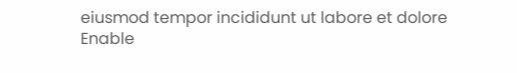eiusmod tempor incididunt ut labore et dolore
Enable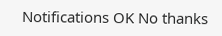Notifications OK No thanks